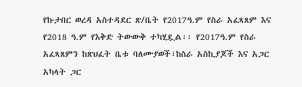የኩታበር ወረዳ አስተዳደር ጽ/ቤት የ2017ዓ.ም የስራ አፈጻጸም እና የ2018 ዓ.ም የእቅድ ትውውቅ ተካሂዷል፡፡ የ2017ዓ.ም የስራ አፈጻጸምን ከጽህፈት ቤቱ ባለሙያወች፣ከስራ አስኪያጆች እና አጋር አካላት ጋር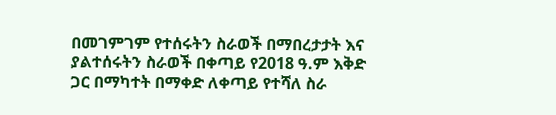በመገምገም የተሰሩትን ስራወች በማበረታታት እና ያልተሰሩትን ስራወች በቀጣይ የ2018 ዓ.ም እቅድ ጋር በማካተት በማቀድ ለቀጣይ የተሻለ ስራ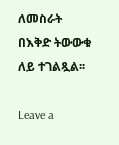ለመስራት በእቅድ ትውውቁ ለይ ተገልጿል፡፡

Leave a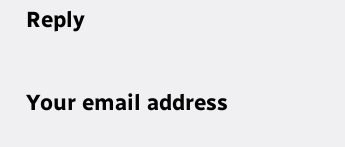Reply

Your email address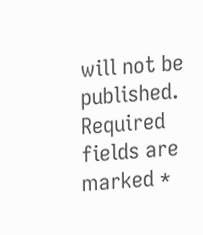will not be published. Required fields are marked *